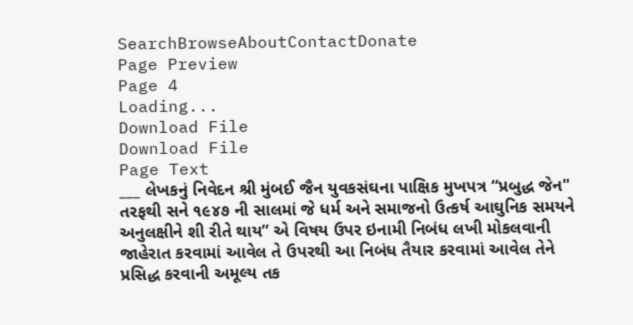SearchBrowseAboutContactDonate
Page Preview
Page 4
Loading...
Download File
Download File
Page Text
___ લેખકનું નિવેદન શ્રી મુંબઈ જૈન યુવકસંઘના પાક્ષિક મુખપત્ર “પ્રબુદ્ધ જેન" તરફથી સને ૧૯૪૭ ની સાલમાં જે ધર્મ અને સમાજનો ઉત્કર્ષ આઘુનિક સમયને અનુલક્ષીને શી રીતે થાય” એ વિષય ઉપર ઇનામી નિબંધ લખી મોકલવાની જાહેરાત કરવામાં આવેલ તે ઉપરથી આ નિબંધ તૈયાર કરવામાં આવેલ તેને પ્રસિદ્ધ કરવાની અમૂલ્ય તક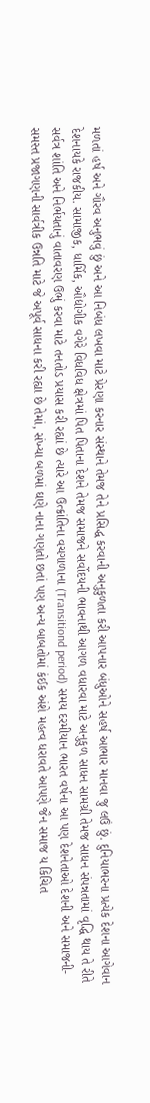મળતાં હર્ષ અને ગૌરવ અનુભવું છું અને આ નિબંધ લખવા માટે પ્રેરણા કરનાર સંસ્થાને તેમજ તેને પ્રસિદ્ધ કરવાની અનુકુળતા કરી આપનાર બંધુઓને સહર્ષ આભાર માનવા જુ લઉં છું. દુનિયાભરના પ્રત્યેક દેશના આગેવાન દેશનાયકે રાજકીય. સામાજીક, ધાર્મિક, ઔદ્યોગીક વગેરે વિધવિધ ક્ષેત્રમાં પિત પિતાના દેશને તેમજ સમાજને સર્વોદયની ભાવનાથી આગળ વધારવા માટે અનુકુળ સાધન સામગ્રી તેમજ સાધન સંપન્નતામાં વૃદ્ધિ થાય તે રીતે સર્વત્ર શાંતિ અને નિર્ભયતાનું વાતાવરણ ઉભું કરવા માટે તનતોડ પ્રયાસ કરી રહ્યાં છે ત્યારે આ ઉત્ક્રાંતિના વચગાળાના (Transitiond period) સમય દરમીયાન ભારત વર્ષના આ પણ દેશનેતાઓ દેશની અને સમાજની-સમસ્ત પ્રજાગણની સાર્વત્રીક ઉન્નતિ માટે જે અપૂર્વ સાધના કરી રહ્યા છે તેમાં, સંખ્યા બળમાં ઘણે નાના ગણતો છતાં પણ અન્ય બાબતોમાં કંઈક અંશે મહત્વ ધરાવતે આપણે જૈન સમાજ ય કિચિત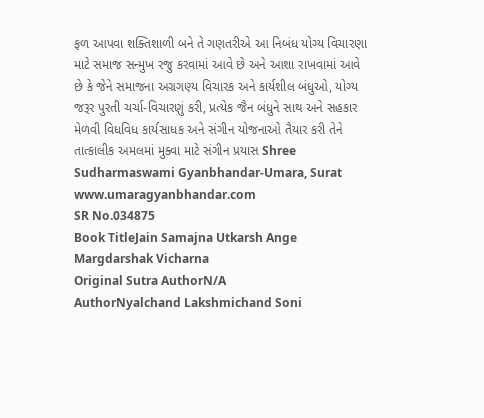ફળ આપવા શક્તિશાળી બને તે ગણતરીએ આ નિબંધ યોગ્ય વિચારણા માટે સમાજ સન્મુખ રજુ કરવામાં આવે છે અને આશા રાખવામાં આવે છે કે જેને સમાજના અગ્રગણ્ય વિચારક અને કાર્યશીલ બંધુઓ, યોગ્ય જરૂર પુરતી ચર્ચા-વિચારણું કરી, પ્રત્યેક જૈન બંધુને સાથ અને સહકાર મેળવી વિધવિધ કાર્યસાધક અને સંગીન યોજનાઓ તૈયાર કરી તેને તાત્કાલીક અમલમાં મુક્વા માટે સંગીન પ્રયાસ Shree Sudharmaswami Gyanbhandar-Umara, Surat www.umaragyanbhandar.com
SR No.034875
Book TitleJain Samajna Utkarsh Ange Margdarshak Vicharna
Original Sutra AuthorN/A
AuthorNyalchand Lakshmichand Soni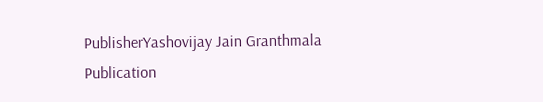PublisherYashovijay Jain Granthmala
Publication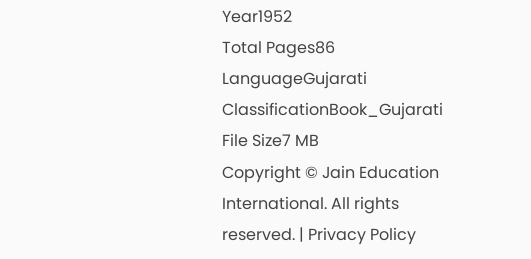Year1952
Total Pages86
LanguageGujarati
ClassificationBook_Gujarati
File Size7 MB
Copyright © Jain Education International. All rights reserved. | Privacy Policy